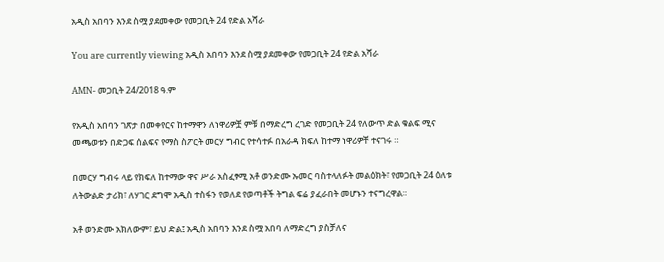አዲስ አበባን እንደ ስሟ ያደመቀው የመጋቢት 24 የድል አሻራ

You are currently viewing አዲስ አበባን እንደ ስሟ ያደመቀው የመጋቢት 24 የድል አሻራ

AMN- መጋቢት 24/2018 ዓ.ም

የአዲስ አበባን ገጽታ በመቀየርና ከተማዋን ለነዋሪዎቿ ምቹ በማድረግ ረገድ የመጋቢት 24 የለውጥ ድል ቁልፍ ሚና መጫወቱን በድጋፍ ሰልፍና የማስ ስፖርት መርሃ ግብር የተሳተፉ በአራዳ ክፍለ ከተማ ነዋሪዎቸ ተናገሩ ።

በመርሃ ግብሩ ላይ የክፍለ ከተማው ዋና ሥራ አስፈፃሚ አቶ ወንድሙ ኡመር ባስተላለፉት መልዕክት፣ የመጋቢት 24 ዕለቱ ለትውልድ ታሪክ፣ ለሃገር ደግሞ አዲስ ተስፋን የወለደ የወጣቶች ትግል ፍሬ ያፈራበት መሆኑን ተናግረዋል።

አቶ ወንድሙ አክለውም፣ ይህ ድል፤ አዲስ አበባን እንደ ስሟ አበባ ለማድረግ ያስቻለና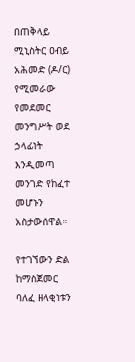በጠቅላይ ሚኒስትር ዐብይ አሕመድ (ዶ/ር) የሚመራው የመደመር መንግሥት ወደ ኃላፊነት እንዲመጣ መንገድ የከፈተ መሆኑን አስታውሰዋል።

የተገኘውን ድል ከማስጀመር ባለፈ ዘላቂነቱን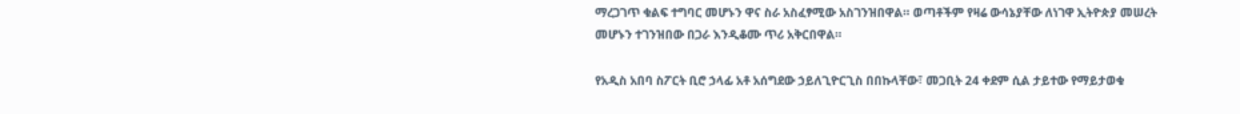ማረጋገጥ ቁልፍ ተግባር መሆኑን ዋና ስራ አስፈፃሚው አስገንዝበዋል። ወጣቶችም የዛሬ ውሳኔያቸው ለነገዋ ኢትዮጵያ መሠረት መሆኑን ተገንዝበው በጋራ እንዲቆሙ ጥሪ አቅርበዋል።

የአዲስ አበባ ስፖርት ቢሮ ኃላፊ አቶ አሰግደው ኃይለጊዮርጊስ በበኩላቸው፣ መጋቢት 24 ቀደም ሲል ታይተው የማይታወቁ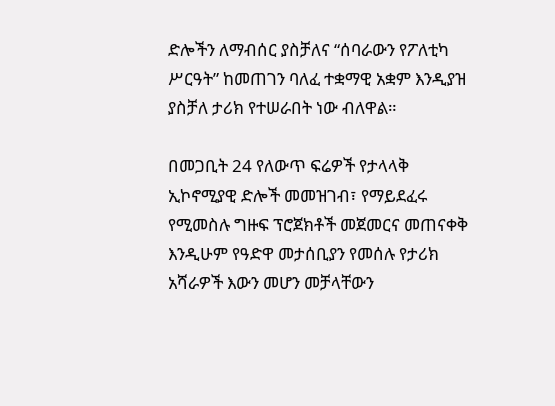ድሎችን ለማብሰር ያስቻለና “ሰባራውን የፖለቲካ ሥርዓት” ከመጠገን ባለፈ ተቋማዊ አቋም እንዲያዝ ያስቻለ ታሪክ የተሠራበት ነው ብለዋል።

በመጋቢት 24 የለውጥ ፍሬዎች የታላላቅ ኢኮኖሚያዊ ድሎች መመዝገብ፣ የማይደፈሩ የሚመስሉ ግዙፍ ፕሮጀክቶች መጀመርና መጠናቀቅ እንዲሁም የዓድዋ መታሰቢያን የመሰሉ የታሪክ አሻራዎች እውን መሆን መቻላቸውን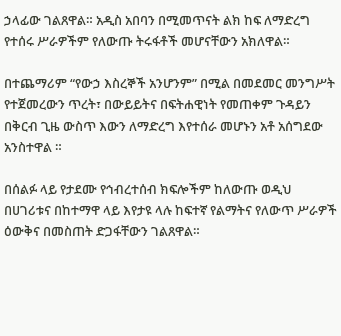ኃላፊው ገልጸዋል። አዲስ አበባን በሚመጥናት ልክ ከፍ ለማድረግ የተሰሩ ሥራዎችም የለውጡ ትሩፋቶች መሆናቸውን አክለዋል።

በተጨማሪም “የውኃ እስረኞች አንሆንም” በሚል በመደመር መንግሥት የተጀመረውን ጥረት፣ በውይይትና በፍትሐዊነት የመጠቀም ጉዳይን በቅርብ ጊዜ ውስጥ እውን ለማድረግ እየተሰራ መሆኑን አቶ አሰግደው አንስተዋል ።

በሰልፉ ላይ የታደሙ የኅብረተሰብ ክፍሎችም ከለውጡ ወዲህ በሀገሪቱና በከተማዋ ላይ እየታዩ ላሉ ከፍተኛ የልማትና የለውጥ ሥራዎች ዕውቅና በመስጠት ድጋፋቸውን ገልጸዋል።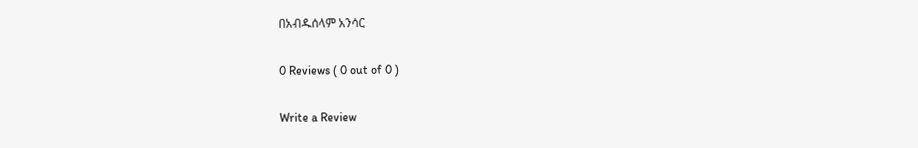በአብዱሰላም አንሳር

0 Reviews ( 0 out of 0 )

Write a Review